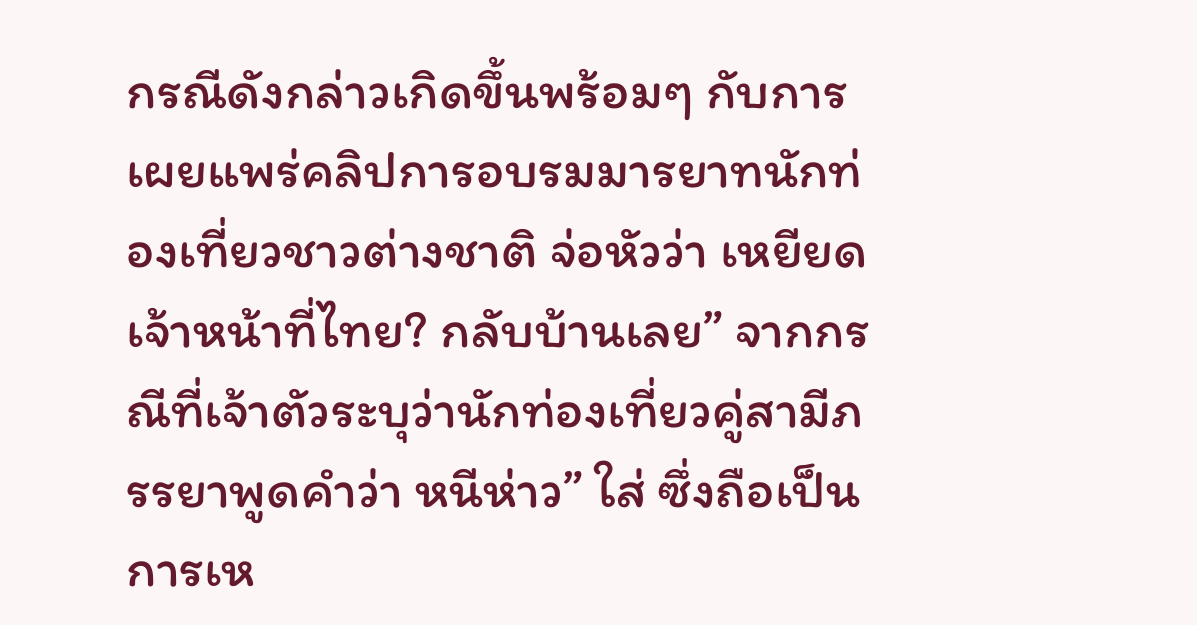กรณีดังกล่าวเกิดขึ้นพร้อมๆ กับการเผยแพร่คลิปการอบรมมารยาทนักท่องเที่ยวชาวต่างชาติ จ่อหัวว่า เหยียดเจ้าหน้าที่ไทย? กลับบ้านเลย” จากกรณีที่เจ้าตัวระบุว่านักท่องเที่ยวคู่สามีภรรยาพูดคำว่า หนีห่าว” ใส่ ซึ่งถือเป็นการเห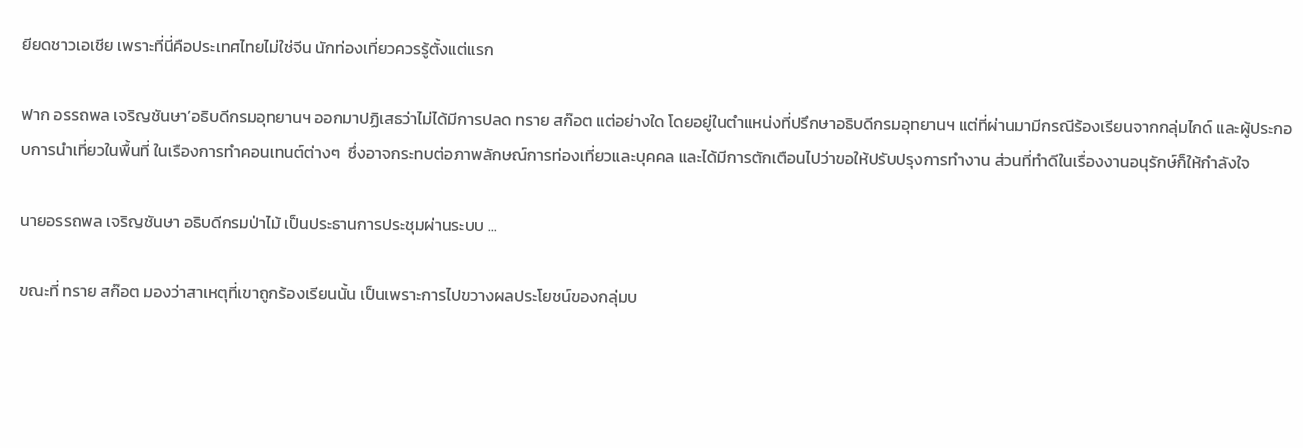ยียดชาวเอเชีย เพราะที่นี่คือประเทศไทยไม่ใช่จีน นักท่องเที่ยวควรรู้ตั้งแต่แรก

ฟาก อรรถพล เจริญชันษา’อธิบดีกรมอุทยานฯ ออกมาปฏิเสธว่าไม่ได้มีการปลด ทราย สก๊อต แต่อย่างใด โดยอยู่ในตำแหน่งที่ปรึกษาอธิบดีกรมอุทยานฯ แต่ที่ผ่านมามีกรณีร้องเรียนจากกลุ่มไกด์ และผู้ประกอบการนำเที่ยวในพื้นที่ ในเรืองการทำคอนเทนต์ต่างๆ  ซึ่งอาจกระทบต่อภาพลักษณ์การท่องเที่ยวและบุคคล และได้มีการตักเตือนไปว่าขอให้ปรับปรุงการทำงาน ส่วนที่ทำดีในเรื่องงานอนุรักษ์ก็ให้กำลังใจ

นายอรรถพล เจริญชันษา อธิบดีกรมป่าไม้ เป็นประธานการประชุมผ่านระบบ ...

ขณะที่ ทราย สก๊อต มองว่าสาเหตุที่เขาถูกร้องเรียนนั้น เป็นเพราะการไปขวางผลประโยชน์ของกลุ่มบ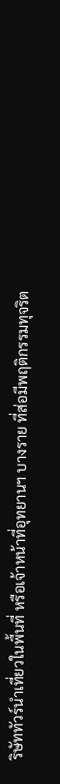ริษัททัวร์นำเที่ยวในพื้นที่ หรือเจ้าหน้าที่อุทยานฯ บางราย ที่ส่อมีพฤติกรรมทุจริต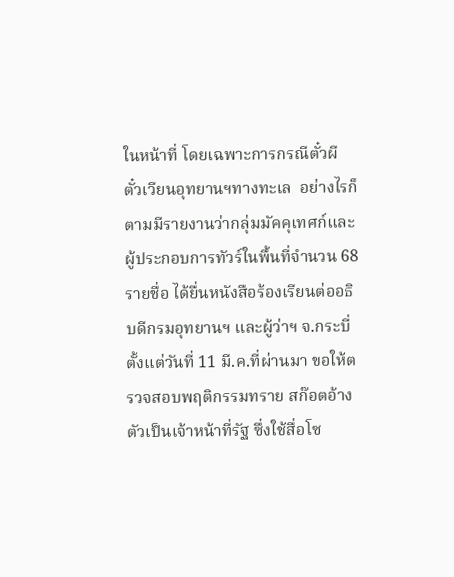ในหน้าที่ โดยเฉพาะการกรณีตั๋วผี ตั๋วเวียนอุทยานฯทางทะเล  อย่างไรก็ตามมีรายงานว่ากลุ่มมัคคุเทศก์และผู้ประกอบการทัวร์ในพื้นที่จำนวน 68 รายชื่อ ได้ยื่นหนังสือร้องเรียนต่ออธิบดีกรมอุทยานฯ และผู้ว่าฯ จ.กระบี่ ตั้งแต่วันที่ 11 มี.ค.ที่ผ่านมา ขอให้ตรวจสอบพฤติกรรมทราย สก๊อตอ้างตัวเป็นเจ้าหน้าที่รัฐ ซึ่งใช้สื่อโซ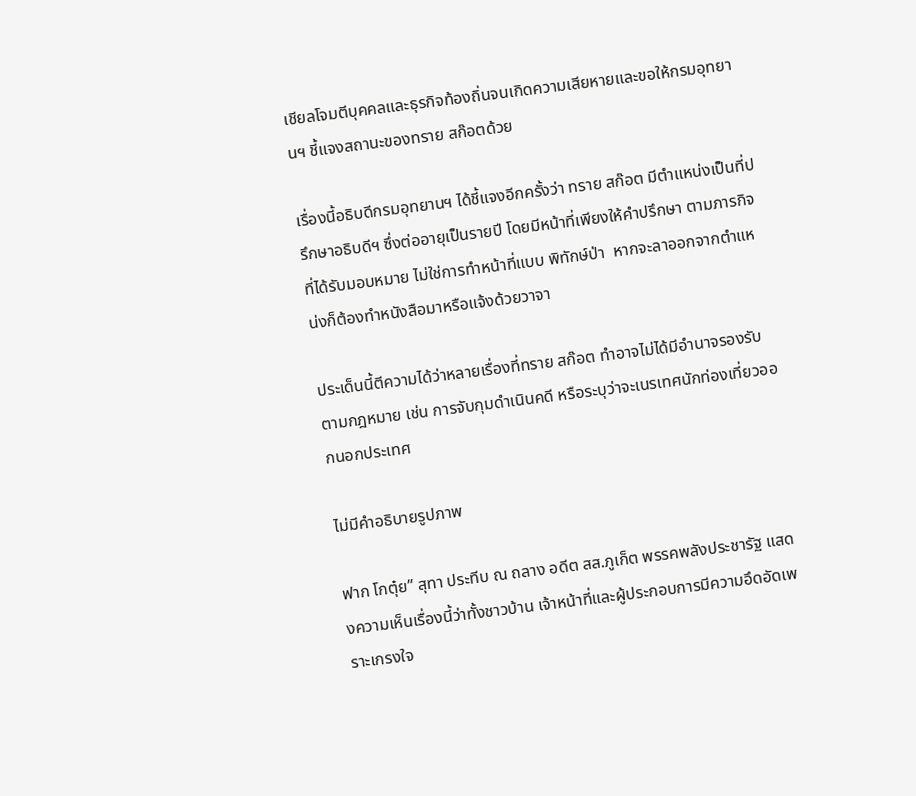เชียลโจมตีบุคคลและธุรกิจท้องถิ่นจนเกิดความเสียหายและขอให้กรมอุทยานฯ ชี้แจงสถานะของทราย สก๊อตด้วย

เรื่องนี้อธิบดีกรมอุทยานฯ ได้ชี้แจงอีกครั้งว่า ทราย สก๊อต มีตำแหน่งเป็นที่ปรึกษาอธิบดีฯ ซึ่งต่ออายุเป็นรายปี โดยมีหน้าที่เพียงให้คำปรึกษา ตามภารกิจที่ได้รับมอบหมาย ไม่ใช่การทำหน้าที่แบบ พิทักษ์ป่า  หากจะลาออกจากตำแหน่งก็ต้องทำหนังสือมาหรือแจ้งด้วยวาจา

ประเด็นนี้ตีความได้ว่าหลายเรื่องที่ทราย สก๊อต ทำอาจไม่ได้มีอำนาจรองรับตามกฎหมาย เช่น การจับกุมดำเนินคดี หรือระบุว่าจะเนรเทศนักท่องเที่ยวออกนอกประเทศ

ไม่มีคำอธิบายรูปภาพ

ฟาก โกตุ๋ย” สุทา ประทีบ ณ ถลาง อดีต สส.ภูเก็ต พรรคพลังประชารัฐ แสดงความเห็นเรื่องนี้ว่าทั้งชาวบ้าน เจ้าหน้าที่และผู้ประกอบการมีความอึดอัดเพราะเกรงใจ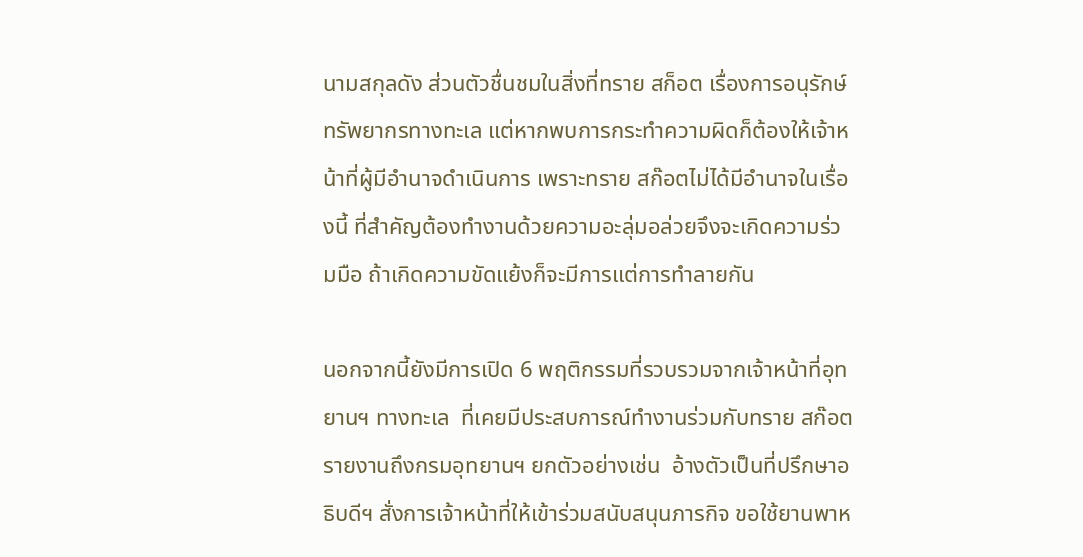นามสกุลดัง ส่วนตัวชื่นชมในสิ่งที่ทราย สก็อต เรื่องการอนุรักษ์ทรัพยากรทางทะเล แต่หากพบการกระทำความผิดก็ต้องให้เจ้าหน้าที่ผู้มีอำนาจดำเนินการ เพราะทราย สก๊อตไม่ได้มีอำนาจในเรื่องนี้ ที่สำคัญต้องทำงานด้วยความอะลุ่มอล่วยจึงจะเกิดความร่วมมือ ถ้าเกิดความขัดแย้งก็จะมีการแต่การทำลายกัน

นอกจากนี้ยังมีการเปิด 6 พฤติกรรมที่รวบรวมจากเจ้าหน้าที่อุทยานฯ ทางทะเล  ที่เคยมีประสบการณ์ทำงานร่วมกับทราย สก๊อต  รายงานถึงกรมอุทยานฯ ยกตัวอย่างเช่น  อ้างตัวเป็นที่ปรึกษาอธิบดีฯ สั่งการเจ้าหน้าที่ให้เข้าร่วมสนับสนุนภารกิจ ขอใช้ยานพาห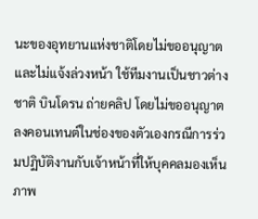นะของอุทยานแห่งชาติโดยไม่ขออนุญาตและไม่แจ้งล่วงหน้า ใช้ทีมงานเป็นชาวต่างชาติ บินโดรน ถ่ายคลิป โดยไม่ขออนุญาต ลงคอนเทนต์ในช่องของตัวเองกรณีการร่วมปฏิบัติงานกับเจ้าหน้าที่ให้บุคคลมองเห็นภาพ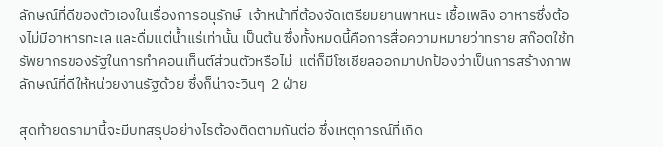ลักษณ์ที่ดีของตัวเองในเรื่องการอนุรักษ์  เจ้าหน้าที่ต้องจัดเตรียมยานพาหนะ เชื้อเพลิง อาหารซึ่งต้องไม่มีอาหารทะเล และดื่มแต่น้ำแร่เท่านั้น เป็นต้น ซึ่งทั้งหมดนี้คือการสื่อความหมายว่าทราย สก๊อตใช้ทรัพยากรของรัฐในการทำคอนเท็นต์ส่วนตัวหรือไม่  แต่ก็มีโซเชียลออกมาปกป้องว่าเป็นการสร้างภาพลักษณ์ที่ดีให้หน่วยงานรัฐด้วย ซึ่งก็น่าจะวินๆ  2 ฝ่าย

สุดท้ายดรามานี้จะมีบทสรุปอย่างไรต้องติดตามกันต่อ ซึ่งเหตุการณ์ที่เกิด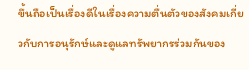ขึ้นถือเป็นเรื่องดีในเรื่องความตื่นตัวของสังคมเกี่ยวกับการอนุรักษ์และดูแลทรัพยากรร่วมกันของ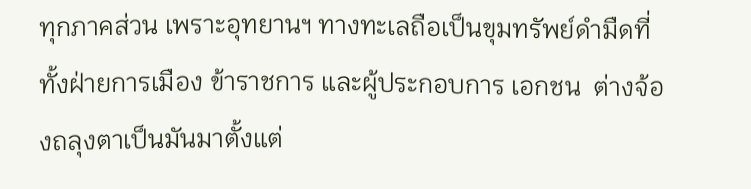ทุกภาคส่วน เพราะอุทยานฯ ทางทะเลถือเป็นขุมทรัพย์ดำมืดที่ทั้งฝ่ายการเมือง ข้าราชการ และผู้ประกอบการ เอกชน  ต่างจ้องถลุงตาเป็นมันมาตั้งแต่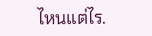ไหนแต่ไร.